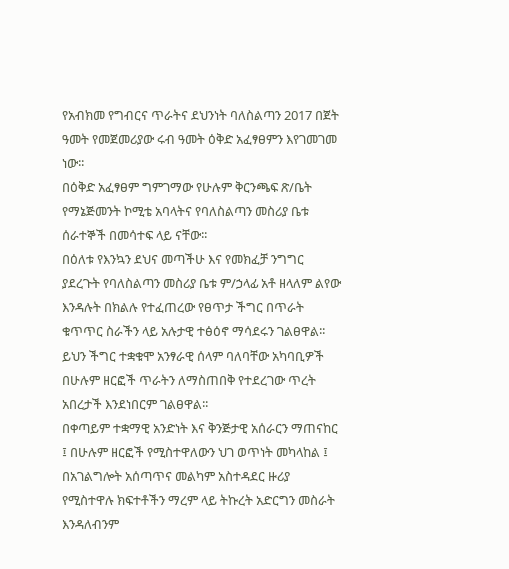የአብክመ የግብርና ጥራትና ደህንነት ባለስልጣን 2017 በጀት ዓመት የመጀመሪያው ሩብ ዓመት ዕቅድ አፈፃፀምን እየገመገመ ነው፡፡
በዕቅድ አፈፃፀም ግምገማው የሁሉም ቅርንጫፍ ጽ/ቤት የማኔጅመንት ኮሚቴ አባላትና የባለስልጣን መስሪያ ቤቱ ሰራተኞች በመሳተፍ ላይ ናቸው፡፡
በዕለቱ የእንኳን ደህና መጣችሁ እና የመክፈቻ ንግግር ያደረጉት የባለስልጣን መስሪያ ቤቱ ም/ኃላፊ አቶ ዘላለም ልየው እንዳሉት በክልሉ የተፈጠረው የፀጥታ ችግር በጥራት ቁጥጥር ስራችን ላይ አሉታዊ ተፅዕኖ ማሳደሩን ገልፀዋል፡፡ ይህን ችግር ተቋቁሞ አንፃራዊ ሰላም ባለባቸው አካባቢዎች በሁሉም ዘርፎች ጥራትን ለማስጠበቅ የተደረገው ጥረት አበረታች እንደነበርም ገልፀዋል፡፡
በቀጣይም ተቋማዊ አንድነት እና ቅንጅታዊ አሰራርን ማጠናከር ፤ በሁሉም ዘርፎች የሚስተዋለውን ህገ ወጥነት መካላከል ፤ በአገልግሎት አሰጣጥና መልካም አስተዳደር ዙሪያ የሚስተዋሉ ክፍተቶችን ማረም ላይ ትኩረት አድርግን መስራት እንዳለብንም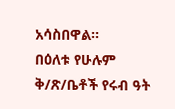አሳስበዋል፡፡
በዕለቱ የሁሉም ቅ/ጽ/ቤቶች የሩብ ዓት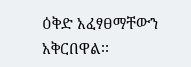ዕቅድ አፈፃፀማቸውን አቅርበዋል፡፡